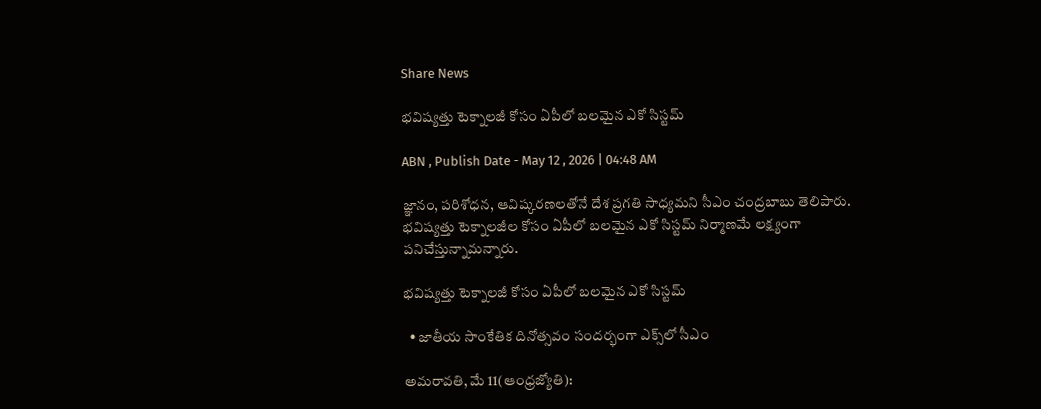Share News

భవిష్యత్తు టెక్నాలజీ కోసం ఏపీలో బలమైన ఎకో సిస్టమ్‌

ABN , Publish Date - May 12 , 2026 | 04:48 AM

జ్ఞానం, పరిశోధన, ఆవిష్కరణలతోనే దేశ ప్రగతి సాధ్యమని సీఎం చంద్రబాబు తెలిపారు. భవిష్యత్తు టెక్నాలజీల కోసం ఏపీలో బలమైన ఎకో సిస్టమ్‌ నిర్మాణమే లక్ష్యంగా పనిచేస్తున్నామన్నారు.

భవిష్యత్తు టెక్నాలజీ కోసం ఏపీలో బలమైన ఎకో సిస్టమ్‌

  • జాతీయ సాంకేతిక దినోత్సవం సందర్భంగా ఎక్స్‌లో సీఎం

అమరావతి, మే 11(ఆంధ్రజ్యోతి):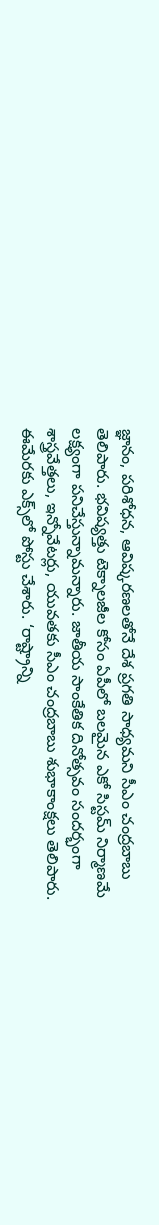జ్ఞానం, పరిశోధన, ఆవిష్కరణలతోనే దేశ ప్రగతి సాధ్యమని సీఎం చంద్రబాబు తెలిపారు. భవిష్యత్తు టెక్నాలజీల కోసం ఏపీలో బలమైన ఎకో సిస్టమ్‌ నిర్మాణమే లక్ష్యంగా పనిచేస్తున్నామన్నారు. జాతీయ సాంకేతిక దినోత్సవం సందర్భంగా శాస్త్రవేత్తలు, ఇన్నోవేటర్లు, యువతకు సీఎం చంద్రబాబు శుభాకాంక్షలు తెలిపారు. ఈమేరకు ఎక్స్‌లో పోస్టు చేశారు. ‘రాష్ట్రాన్ని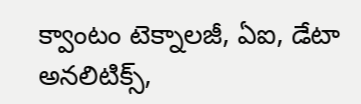క్వాంటం టెక్నాలజీ, ఏఐ, డేటా అనలిటిక్స్‌,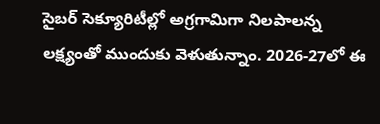సైబర్‌ సెక్యూరిటీల్లో అగ్రగామిగా నిలపాలన్న లక్ష్యంతో ముందుకు వెళుతున్నాం. 2026-27లో ఈ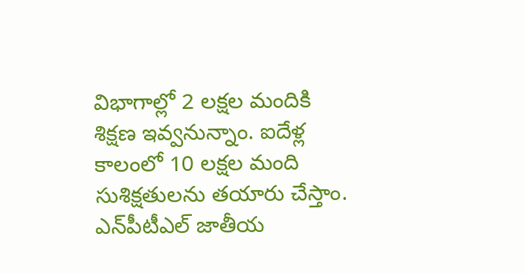విభాగాల్లో 2 లక్షల మందికి శిక్షణ ఇవ్వనున్నాం. ఐదేళ్ల కాలంలో 10 లక్షల మంది సుశిక్షతులను తయారు చేస్తాం. ఎన్‌పీటీఎల్‌ జాతీయ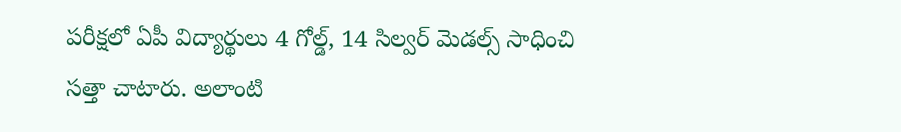పరీక్షలో ఏపీ విద్యార్థులు 4 గోల్డ్‌, 14 సిల్వర్‌ మెడల్స్‌ సాధించి సత్తా చాటారు. అలాంటి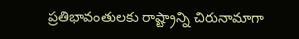ప్రతిభావంతులకు రాష్ట్రాన్ని చిరునామాగా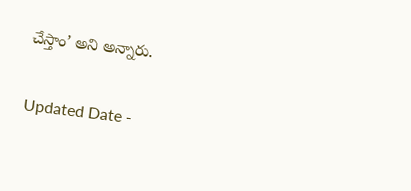చేస్తాం’ అని అన్నారు.

Updated Date -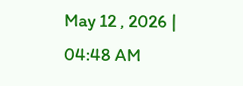May 12 , 2026 | 04:48 AM